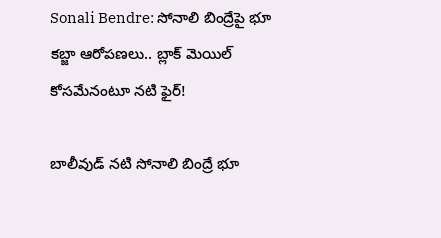Sonali Bendre: సోనాలి బింద్రేపై భూ కబ్జా ఆరోపణలు.. బ్లాక్ మెయిల్ కోసమేనంటూ నటి ఫైర్!

బాలీవుడ్ నటి సోనాలి బింద్రే భూ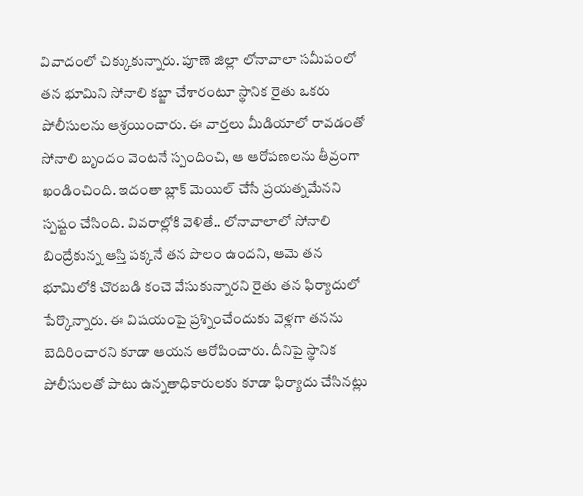వివాదంలో చిక్కుకున్నారు. పూణె జిల్లా లోనావాలా సమీపంలో తన భూమిని సోనాలి కబ్జా చేశారంటూ స్థానిక రైతు ఒకరు పోలీసులను ఆశ్రయించారు. ఈ వార్తలు మీడియాలో రావడంతో సోనాలి బృందం వెంటనే స్పందించి, ఆ ఆరోపణలను తీవ్రంగా ఖండించింది. ఇదంతా బ్లాక్ మెయిల్ చేసే ప్రయత్నమేనని స్పష్టం చేసింది. వివరాల్లోకి వెళితే.. లోనావాలాలో సోనాలి బింద్రేకున్న ఆస్తి పక్కనే తన పొలం ఉందని, ఆమె తన భూమిలోకి చొరబడి కంచె వేసుకున్నారని రైతు తన ఫిర్యాదులో పేర్కొన్నారు. ఈ విషయంపై ప్రశ్నించేందుకు వెళ్లగా తనను బెదిరించారని కూడా ఆయన ఆరోపించారు. దీనిపై స్థానిక పోలీసులతో పాటు ఉన్నతాధికారులకు కూడా ఫిర్యాదు చేసినట్లు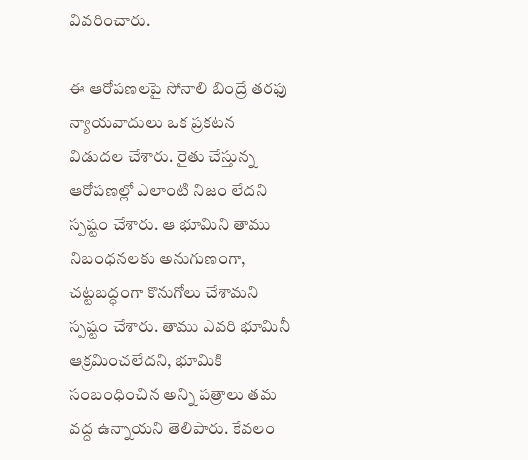వివరించారు.

ఈ ఆరోపణలపై సోనాలి బింద్రే తరఫు న్యాయవాదులు ఒక ప్రకటన విడుదల చేశారు. రైతు చేస్తున్న ఆరోపణల్లో ఎలాంటి నిజం లేదని స్పష్టం చేశారు. ఆ భూమిని తాము  నిబంధనలకు అనుగుణంగా, చట్టబద్ధంగా కొనుగోలు చేశామని స్పష్టం చేశారు. తాము ఎవరి భూమినీ ఆక్రమించలేదని, భూమికి సంబంధించిన అన్ని పత్రాలు తమ వద్ద ఉన్నాయని తెలిపారు. కేవలం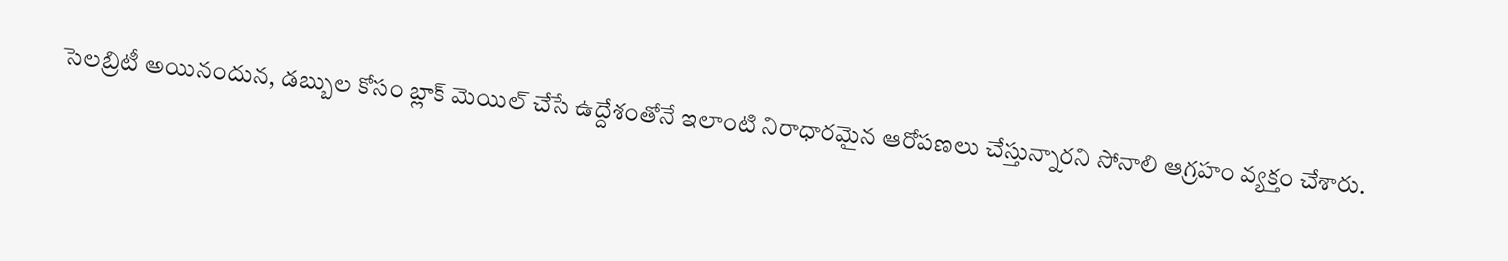సెలబ్రిటీ అయినందున, డబ్బుల కోసం బ్లాక్ మెయిల్ చేసే ఉద్దేశంతోనే ఇలాంటి నిరాధారమైన ఆరోపణలు చేస్తున్నారని సోనాలి ఆగ్రహం వ్యక్తం చేశారు.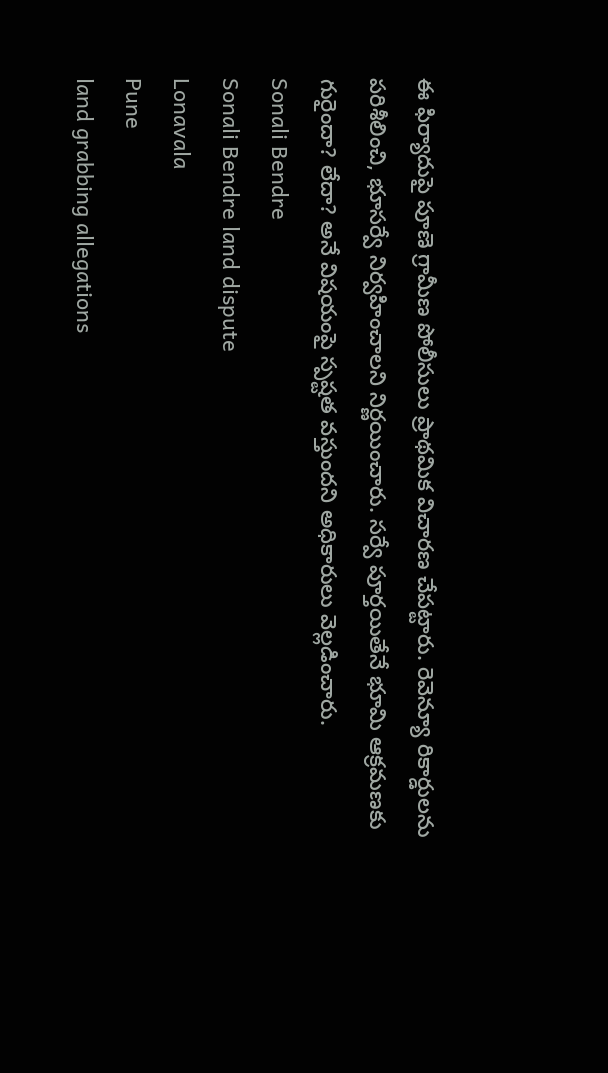ఈ ఫిర్యాదుపై పూణె గ్రామీణ పోలీసులు ప్రాథమిక విచారణ చేపట్టారు. రెవెన్యూ రికార్డులను పరిశీలించి, భూసర్వే నిర్వహించాలని నిర్ణయించారు. సర్వే పూర్తయితేనే భూమి ఆక్రమణకు గురైందా? లేదా? అనే విషయంపై స్పష్టత వస్తుందని అధికారులు వెల్లడించారు.
Sonali Bendre
Sonali Bendre land dispute
Lonavala
Pune
land grabbing allegations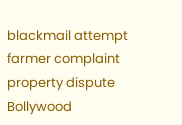blackmail attempt
farmer complaint
property dispute
Bollywood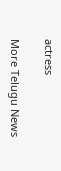actress

More Telugu News